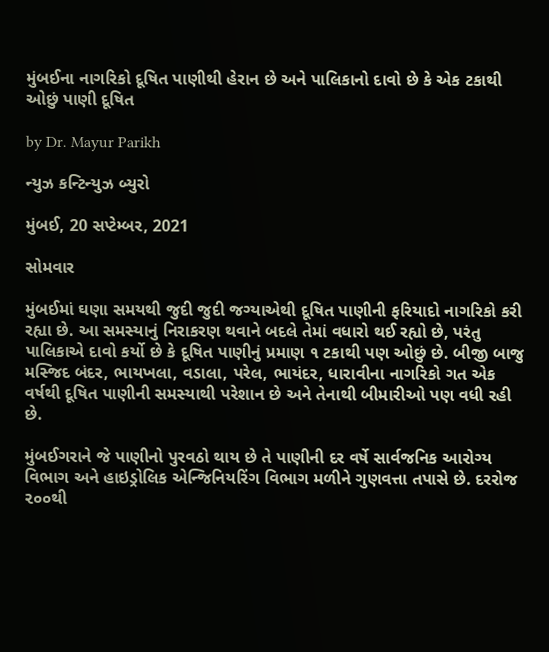મુંબઈના નાગરિકો દૂષિત પાણીથી હેરાન છે અને પાલિકાનો દાવો છે કે એક ટકાથી ઓછું પાણી દૂષિત

by Dr. Mayur Parikh

ન્યુઝ કન્ટિન્યુઝ બ્યુરો

મુંબઈ, 20 સપ્ટેમ્બર, 2021

સોમવાર

મુંબઈમાં ઘણા સમયથી જુદી જુદી જગ્યાએથી દૂષિત પાણીની ફરિયાદો નાગરિકો કરી રહ્યા છે. આ સમસ્યાનું નિરાકરણ થવાને બદલે તેમાં વધારો થઈ રહ્યો છે, પરંતુ પાલિકાએ દાવો કર્યો છે કે દૂષિત પાણીનું પ્રમાણ ૧ ટકાથી પણ ઓછું છે. બીજી બાજુ મસ્જિદ બંદર, ભાયખલા, વડાલા, પરેલ, ભાયંદર, ધારાવીના નાગરિકો ગત એક વર્ષથી દૂષિત પાણીની સમસ્યાથી પરેશાન છે અને તેનાથી બીમારીઓ પણ વધી રહી છે.

મુંબઈગરાને જે પાણીનો પુરવઠો થાય છે તે પાણીની દર વર્ષે સાર્વજનિક આરોગ્ય વિભાગ અને હાઇડ્રોલિક એન્જિનિયરિંગ વિભાગ મળીને ગુણવત્તા તપાસે છે. દરરોજ ૨૦૦થી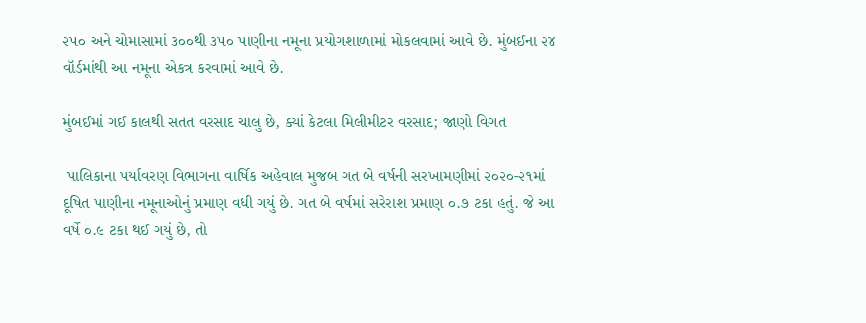૨૫૦ અને ચોમાસામાં ૩૦૦થી ૩૫૦ પાણીના નમૂના પ્રયોગશાળામાં મોકલવામાં આવે છે. મુંબઈના ૨૪ વૉર્ડમાંથી આ નમૂના એકત્ર કરવામાં આવે છે.

મુંબઈમાં ગઈ કાલથી સતત વરસાદ ચાલુ છે, ક્યાં કેટલા મિલીમીટર વરસાદ; જાણો વિગત

 પાલિકાના પર્યાવરણ વિભાગના વાર્ષિક અહેવાલ મુજબ ગત બે વર્ષની સરખામણીમાં ૨૦૨૦-૨૧માં દૂષિત પાણીના નમૂનાઓનું પ્રમાણ વધી ગયું છે. ગત બે વર્ષમાં સરેરાશ પ્રમાણ ૦.૭ ટકા હતું. જે આ વર્ષે ૦.૯ ટકા થઈ ગયું છે, તો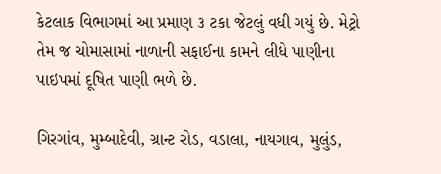કેટલાક વિભાગમાં આ પ્રમાણ ૩ ટકા જેટલું વધી ગયું છે. મેટ્રો તેમ જ ચોમાસામાં નાળાની સફાઈના કામને લીધે પાણીના પાઇપમાં દૂષિત પાણી ભળે છે.

ગિરગાંવ, મુમ્બાદેવી, ગ્રાન્ટ રોડ, વડાલા, નાયગાવ, મુલુંડ,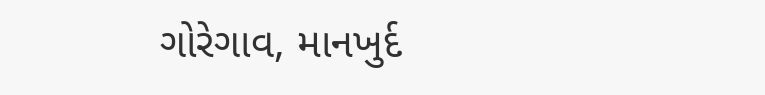ગોરેગાવ, માનખુર્દ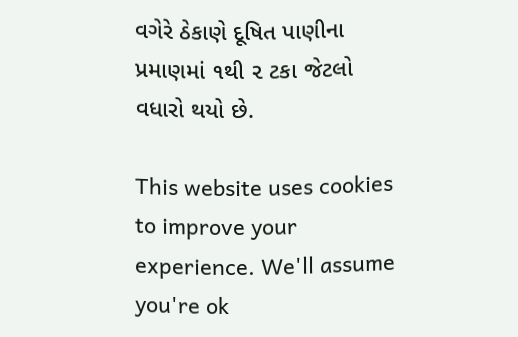વગેરે ઠેકાણે દૂષિત પાણીના પ્રમાણમાં ૧થી ૨ ટકા જેટલો વધારો થયો છે.

This website uses cookies to improve your experience. We'll assume you're ok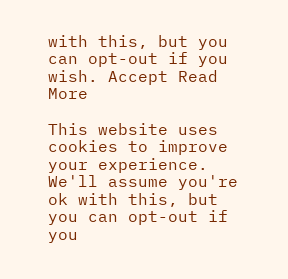with this, but you can opt-out if you wish. Accept Read More

This website uses cookies to improve your experience. We'll assume you're ok with this, but you can opt-out if you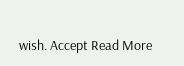wish. Accept Read More